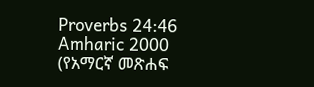Proverbs 24:46
Amharic 2000 (የአማርኛ መጽሐፍ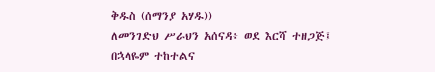ቅዱስ (ሰማንያ አሃዱ))
ለመንገድህ ሥራህን አሰናዳ፥ ወደ እርሻ ተዘጋጅ፤ በኋላዬም ተከተልና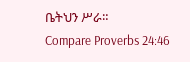ቤትህን ሥራ።
Compare Proverbs 24:46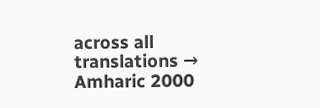across all translations →
Amharic 2000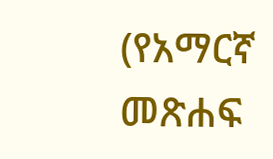(የአማርኛ መጽሐፍ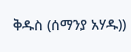ቅዱስ (ሰማንያ አሃዱ))